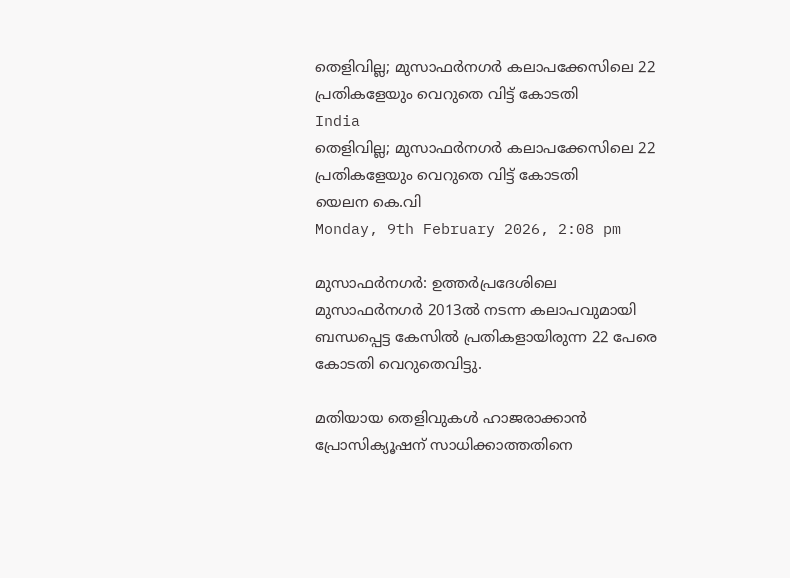തെളിവില്ല; മുസാഫര്‍നഗര്‍ കലാപക്കേസിലെ 22 പ്രതികളേയും വെറുതെ വിട്ട് കോടതി
India
തെളിവില്ല; മുസാഫര്‍നഗര്‍ കലാപക്കേസിലെ 22 പ്രതികളേയും വെറുതെ വിട്ട് കോടതി
യെലന കെ.വി
Monday, 9th February 2026, 2:08 pm

മുസാഫര്‍നഗര്‍: ഉത്തര്‍പ്രദേശിലെ മുസാഫര്‍നഗര്‍ 2013ല്‍ നടന്ന കലാപവുമായി ബന്ധപ്പെട്ട കേസില്‍ പ്രതികളായിരുന്ന 22 പേരെ കോടതി വെറുതെവിട്ടു.

മതിയായ തെളിവുകള്‍ ഹാജരാക്കാന്‍ പ്രോസിക്യൂഷന് സാധിക്കാത്തതിനെ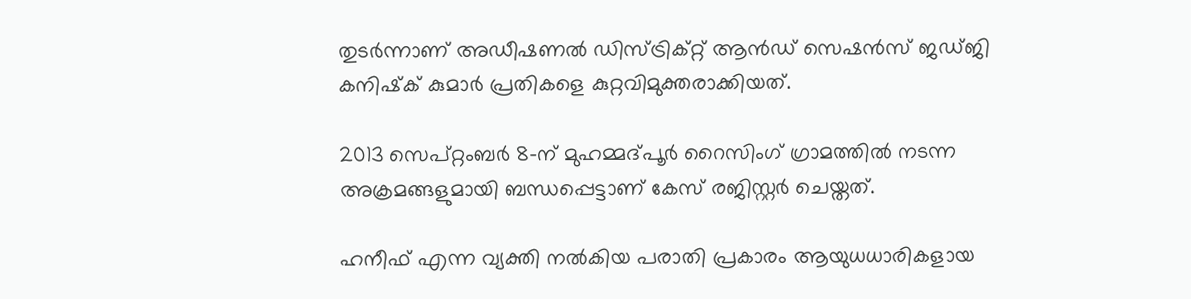തുടര്‍ന്നാണ് അഡീഷണല്‍ ഡിസ്ട്രിക്റ്റ് ആന്‍ഡ് സെഷന്‍സ് ജഡ്ജി കനിഷ്‌ക് കുമാര്‍ പ്രതികളെ കുറ്റവിമുക്തരാക്കിയത്.

2013 സെപ്റ്റംബര്‍ 8-ന് മുഹമ്മദ്പൂര്‍ റൈസിംഗ് ഗ്രാമത്തില്‍ നടന്ന അക്രമങ്ങളുമായി ബന്ധപ്പെട്ടാണ് കേസ് രജിസ്റ്റര്‍ ചെയ്തത്.

ഹനീഫ് എന്ന വ്യക്തി നല്‍കിയ പരാതി പ്രകാരം ആയുധധാരികളായ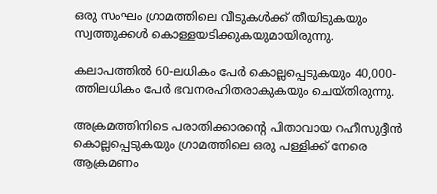ഒരു സംഘം ഗ്രാമത്തിലെ വീടുകള്‍ക്ക് തീയിടുകയും സ്വത്തുക്കള്‍ കൊള്ളയടിക്കുകയുമായിരുന്നു.

കലാപത്തില്‍ 60-ലധികം പേര്‍ കൊല്ലപ്പെടുകയും 40,000-ത്തിലധികം പേര്‍ ഭവനരഹിതരാകുകയും ചെയ്തിരുന്നു.

അക്രമത്തിനിടെ പരാതിക്കാരന്റെ പിതാവായ റഹീസുദ്ദീന്‍ കൊല്ലപ്പെടുകയും ഗ്രാമത്തിലെ ഒരു പള്ളിക്ക് നേരെ ആക്രമണം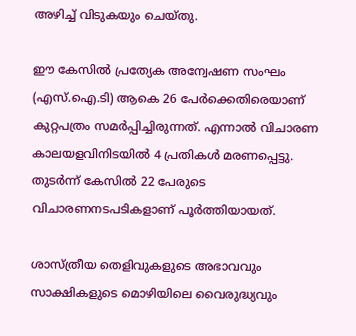അഴിച്ച് വിടുകയും ചെയ്തു.

ഈ കേസില്‍ പ്രത്യേക അന്വേഷണ സംഘം (എസ്.ഐ.ടി) ആകെ 26 പേര്‍ക്കെതിരെയാണ് കുറ്റപത്രം സമര്‍പ്പിച്ചിരുന്നത്. എന്നാല്‍ വിചാരണ കാലയളവിനിടയില്‍ 4 പ്രതികള്‍ മരണപ്പെട്ടു. തുടര്‍ന്ന് കേസില്‍ 22 പേരുടെ വിചാരണനടപടികളാണ് പൂര്‍ത്തിയായത്.

ശാസ്ത്രീയ തെളിവുകളുടെ അഭാവവും സാക്ഷികളുടെ മൊഴിയിലെ വൈരുദ്ധ്യവും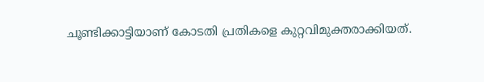ചൂണ്ടിക്കാട്ടിയാണ് കോടതി പ്രതികളെ കുറ്റവിമുക്തരാക്കിയത്.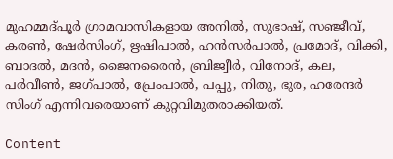മുഹമ്മദ്പൂര്‍ ഗ്രാമവാസികളായ അനില്‍, സുഭാഷ്, സഞ്ജീവ്, കരണ്‍, ഷേര്‍സിംഗ്, ഋഷിപാല്‍, ഹന്‍സര്‍പാല്‍, പ്രമോദ്, വിക്കി, ബാദല്‍, മദന്‍, ജൈനരൈന്‍, ബ്രിജ്വീര്‍, വിനോദ്, കല, പര്‍വീണ്‍, ജഗ്പാല്‍, പ്രേംപാല്‍, പപ്പു, നിതു, ഭുര, ഹരേന്ദര്‍ സിംഗ് എന്നിവരെയാണ് കുറ്റവിമുതരാക്കിയത്.

Content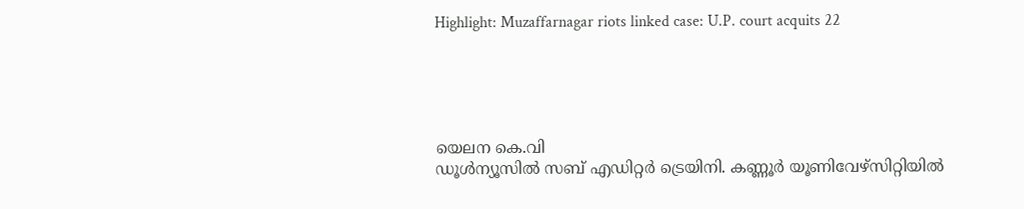Highlight: Muzaffarnagar riots linked case: U.P. court acquits 22





യെലന കെ.വി
ഡൂള്‍ന്യൂസില്‍ സബ് എഡിറ്റര്‍ ട്രെയിനി. കണ്ണൂര്‍ യൂണിവേഴ്‌സിറ്റിയില്‍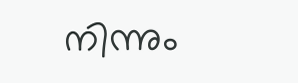നിന്നും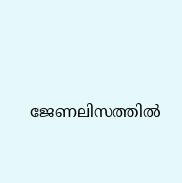ജേണലിസത്തില്‍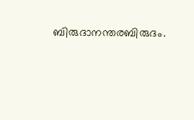ബിരുദാനന്തരബിരുദം.